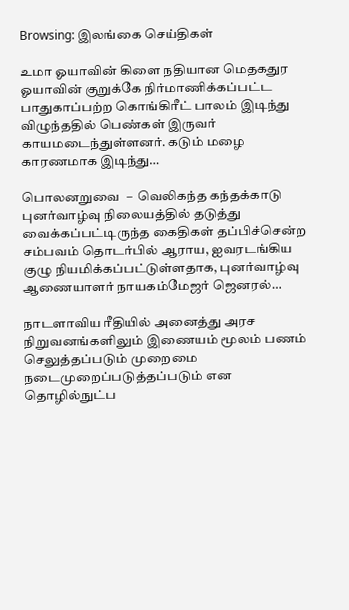Browsing: இலங்கை செய்திகள்

உமா ஓயாவின் கிளை நதியான மெதகதுர ஓயாவின் குறுக்கே நிர்மாணிக்கப்பட்ட பாதுகாப்பற்ற கொங்கிரீட் பாலம் இடிந்து விழுந்ததில் பெண்கள் இருவர் காயமடைந்துள்ளனர். கடும் மழை காரணமாக இடிந்து…

பொலனறுவை  –  வெலிகந்த கந்தக்காடு புனர்வாழ்வு நிலையத்தில் தடுத்து வைக்கப்பட்டிருந்த கைதிகள் தப்பிச்சென்ற சம்பவம் தொடர்பில் ஆராய, ஐவரடங்கிய குழு நியமிக்கப்பட்டுள்ளதாக, புனர்வாழ்வு ஆணையாளர் நாயகம்மேஜர் ஜெனரல்…

நாடளாவிய ரீதியில் அனைத்து அரச நிறுவனங்களிலும் இணையம் மூலம் பணம் செலுத்தப்படும் முறைமை நடைமுறைப்படுத்தப்படும் என  தொழில்நுட்ப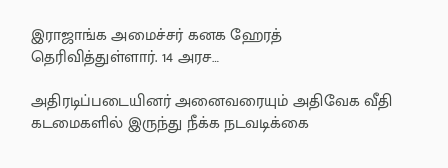இராஜாங்க அமைச்சர் கனக ஹேரத் தெரிவித்துள்ளார். 14 அரச…

அதிரடிப்படையினர் அனைவரையும் அதிவேக வீதி கடமைகளில் இருந்து நீக்க நடவடிக்கை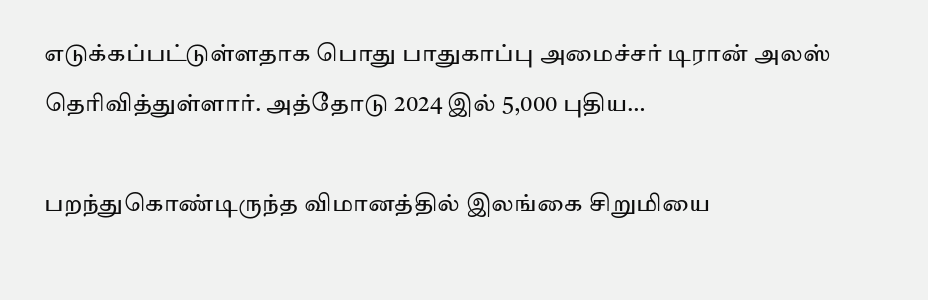எடுக்கப்பட்டுள்ளதாக பொது பாதுகாப்பு அமைச்சர் டிரான் அலஸ் தெரிவித்துள்ளார். அத்தோடு 2024 இல் 5,000 புதிய…

பறந்துகொண்டிருந்த விமானத்தில் இலங்கை சிறுமியை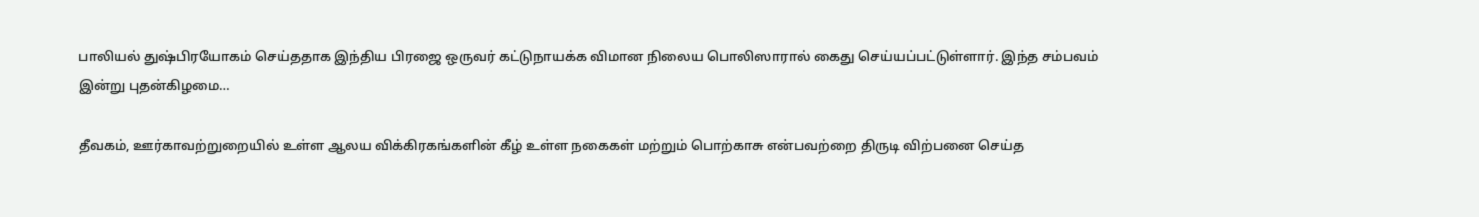பாலியல் துஷ்பிரயோகம் செய்ததாக இந்திய பிரஜை ஒருவர் கட்டுநாயக்க விமான நிலைய பொலிஸாரால் கைது செய்யப்பட்டுள்ளார். இந்த சம்பவம் இன்று புதன்கிழமை…

தீவகம், ஊர்காவற்றுறையில் உள்ள ஆலய விக்கிரகங்களின் கீழ் உள்ள நகைகள் மற்றும் பொற்காசு என்பவற்றை திருடி விற்பனை செய்த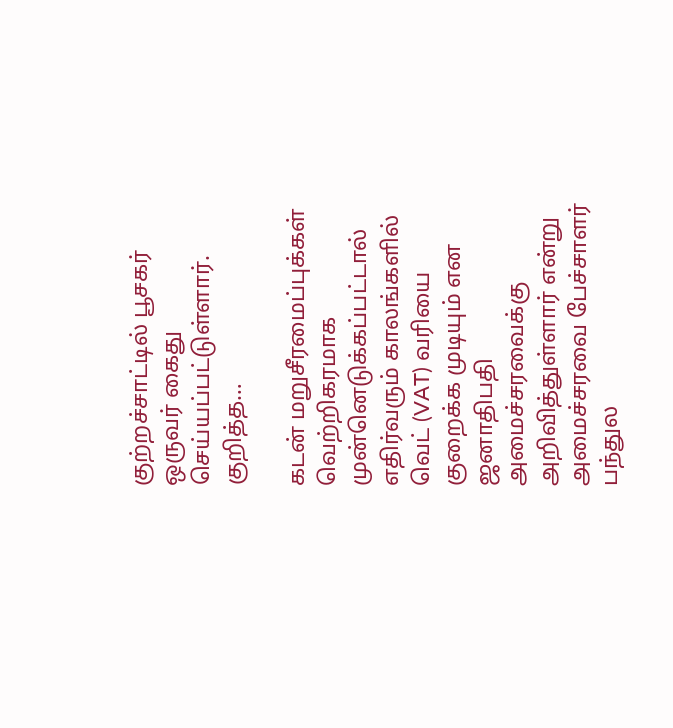குற்றச்சாட்டில் பூசகர் ஒருவர் கைது செய்யப்பட்டுள்ளார். குறித்த…

கடன் மறுசீரமைப்புக்கள் வெற்றிகரமாக முன்னெடுக்கப்பட்டால் எதிர்வரும் காலங்களில் வெட் (VAT) வரியை குறைக்க முடியும் என ஜனாதிபதி அமைச்சரவைக்கு அறிவித்துள்ளார் என்று அமைச்சரவை பேச்சாளர் பந்துல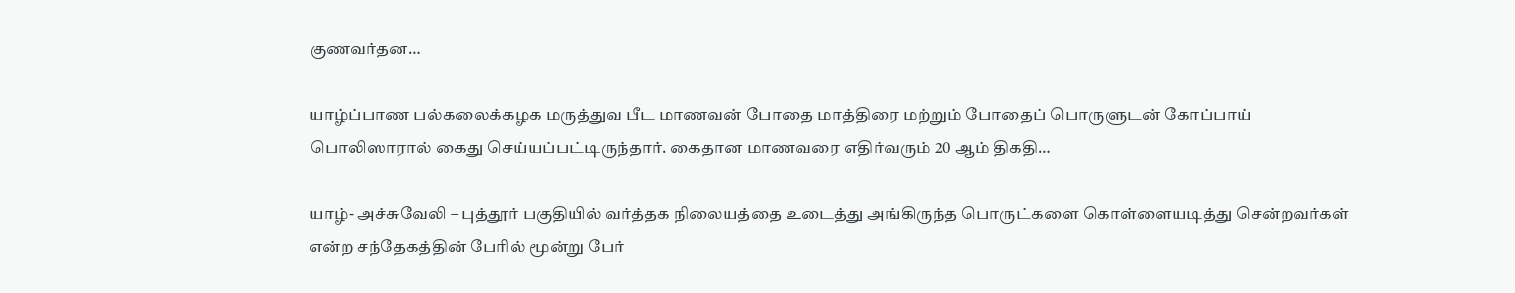குணவர்தன…

யாழ்ப்பாண பல்கலைக்கழக மருத்துவ பீட மாணவன் போதை மாத்திரை மற்றும் போதைப் பொருளுடன் கோப்பாய் பொலிஸாரால் கைது செய்யப்பட்டிருந்தார். கைதான மாணவரை எதிர்வரும் 20 ஆம் திகதி…

யாழ்- அச்சுவேலி – புத்தூர் பகுதியில் வர்த்தக நிலையத்தை உடைத்து அங்கிருந்த பொருட்களை கொள்ளையடித்து சென்றவர்கள் என்ற சந்தேகத்தின் பேரில் மூன்று பேர்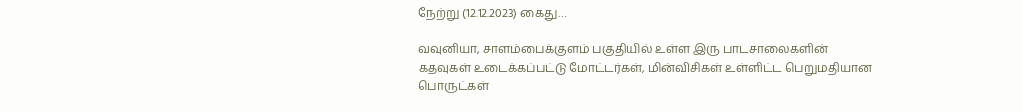நேற்று (12.12.2023) கைது…

வவுனியா, சாளம்பைக்குளம் பகுதியில் உள்ள இரு பாடசாலைகளின் கதவுகள் உடைக்கப்பட்டு மோட்டர்கள், மின்விசிகள் உள்ளிட்ட பெறுமதியான பொருட்கள்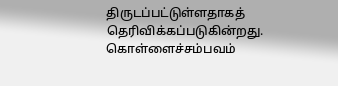திருடப்பட்டுள்ளதாகத் தெரிவிக்கப்படுகின்றது. கொள்ளைச்சம்பவம்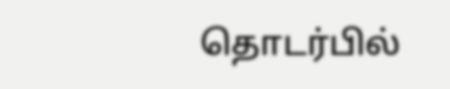தொடர்பில்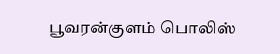பூவரன்குளம் பொலிஸ்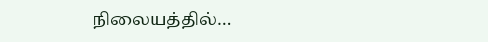நிலையத்தில்…